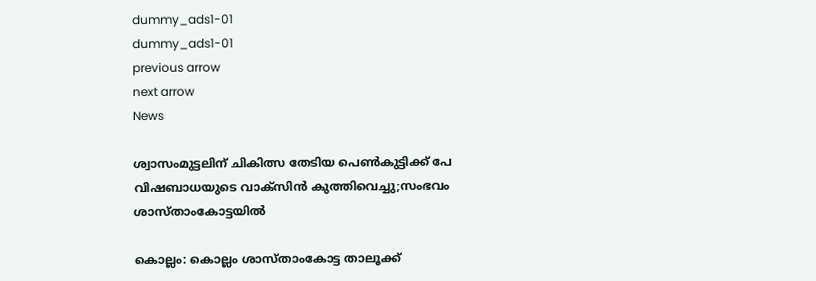dummy_ads1-01
dummy_ads1-01
previous arrow
next arrow
News

ശ്വാസംമുട്ടലിന് ചികിത്സ തേടിയ പെൺകുട്ടിക്ക് പേ വിഷബാധയുടെ വാക്സിൻ കുത്തിവെച്ചു;സംഭവം ശാസ്താംകോട്ടയിൽ

കൊല്ലം: കൊല്ലം ശാസ്താംകോട്ട താലൂക്ക്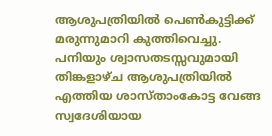ആശുപത്രിയില്‍ പെൺകുട്ടിക്ക് മരുന്നുമാറി കുത്തിവെച്ചു. പനിയും ശ്വാസതടസ്സവുമായി തിങ്കളാഴ്ച ആശുപത്രിയില്‍ എത്തിയ ശാസ്താംകോട്ട വേങ്ങ സ്വദേശിയായ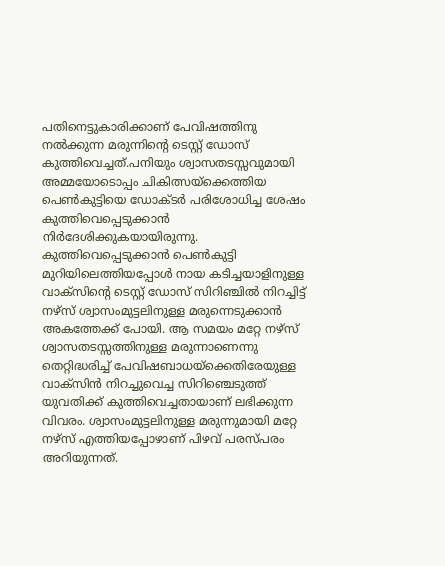പതിനെട്ടുകാരിക്കാണ് പേവിഷത്തിനു നല്‍ക്കുന്ന മരുന്നിന്റെ ടെസ്റ്റ് ഡോസ് കുത്തിവെച്ചത്.പനിയും ശ്വാസതടസ്സവുമായി അമ്മയോടൊപ്പം ചികിത്സയ്‌ക്കെത്തിയ പെൺകുട്ടിയെ ഡോക്ടര്‍ പരിശോധിച്ച ശേഷം കുത്തിവെപ്പെടുക്കാന്‍ നിര്‍ദേശിക്കുകയായിരുന്നു. കുത്തിവെപ്പെടുക്കാൻ പെൺകുട്ടി മുറിയിലെത്തിയപ്പോൾ നായ കടിച്ചയാളിനുള്ള വാക്സിന്റെ ടെസ്റ്റ് ഡോസ് സിറിഞ്ചിൽ നിറച്ചിട്ട് നഴ്‌സ് ശ്വാസംമുട്ടലിനുള്ള മരുന്നെടുക്കാൻ അകത്തേക്ക് പോയി. ആ സമയം മറ്റേ നഴ്‌സ് ശ്വാസതടസ്സത്തിനുള്ള മരുന്നാണെന്നു തെറ്റിദ്ധരിച്ച് പേവിഷബാധയ്ക്കെതിരേയുള്ള വാക്സിൻ നിറച്ചുവെച്ച സിറിഞ്ചെടുത്ത് യുവതിക്ക് കുത്തിവെച്ചതായാണ് ലഭിക്കുന്ന വിവരം. ശ്വാസംമുട്ടലിനുള്ള മരുന്നുമായി മറ്റേ നഴ്‌സ് എത്തിയപ്പോഴാണ് പിഴവ് പരസ്പരം അറിയുന്നത്.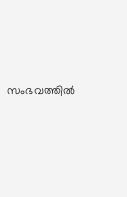സംഭവത്തിൽ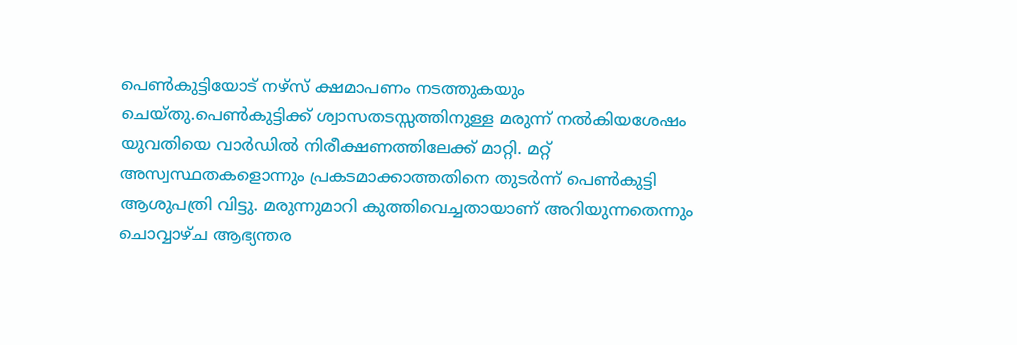പെൺകുട്ടിയോട് നഴ്സ് ക്ഷമാപണം നടത്തുകയും ചെയ്തു.പെൺകുട്ടിക്ക് ശ്വാസതടസ്സത്തിനുള്ള മരുന്ന് നൽകിയശേഷം യുവതിയെ വാർഡിൽ നിരീക്ഷണത്തിലേക്ക് മാറ്റി. മറ്റ് അസ്വസ്ഥതകളൊന്നും പ്രകടമാക്കാത്തതിനെ തുടർന്ന് പെൺകുട്ടി ആശുപത്രി വിട്ടു. മരുന്നുമാറി കുത്തിവെച്ചതായാണ് അറിയുന്നതെന്നും ചൊവ്വാഴ്ച ആഭ്യന്തര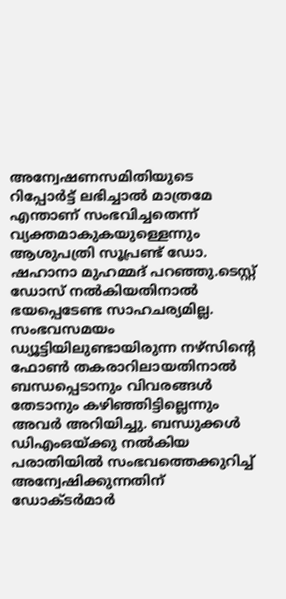അന്വേഷണസമിതിയുടെ റിപ്പോർട്ട് ലഭിച്ചാൽ മാത്രമേ എന്താണ് സംഭവിച്ചതെന്ന് വ്യക്തമാകുകയുള്ളെന്നും ആശുപത്രി സൂപ്രണ്ട് ഡോ. ഷഹാനാ മുഹമ്മദ് പറഞ്ഞു.ടെസ്റ്റ് ഡോസ് നൽകിയതിനാൽ ഭയപ്പെടേണ്ട സാഹചര്യമില്ല. സംഭവസമയം ഡ്യൂട്ടിയിലുണ്ടായിരുന്ന നഴ്‌സിന്റെ ഫോൺ തകരാറിലായതിനാൽ ബന്ധപ്പെടാനും വിവരങ്ങൾ തേടാനും കഴിഞ്ഞിട്ടില്ലെന്നും അവർ അറിയിച്ചു. ബന്ധുക്കള്‍ ഡിഎംഒയ്ക്കു നല്‍കിയ പരാതിയില്‍ സംഭവത്തെക്കുറിച്ച് അന്വേഷിക്കുന്നതിന് ഡോക്ടര്‍മാര്‍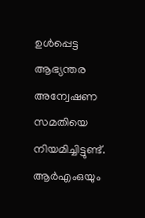ഉള്‍പ്പെട്ട ആഭ്യന്തര അന്വേഷണ സമതിയെ നിയമിച്ചിട്ടുണ്ട്. ആർഎംഒയും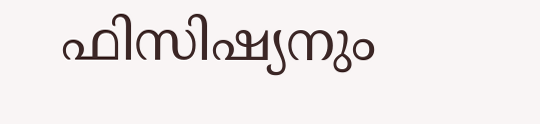ഫിസിഷ്യനും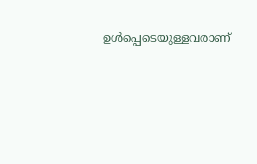ഉൾപ്പെടെയുള്ളവരാണ്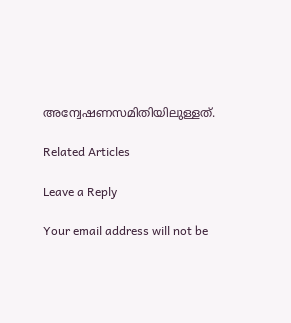അന്വേഷണസമിതിയിലുള്ളത്.

Related Articles

Leave a Reply

Your email address will not be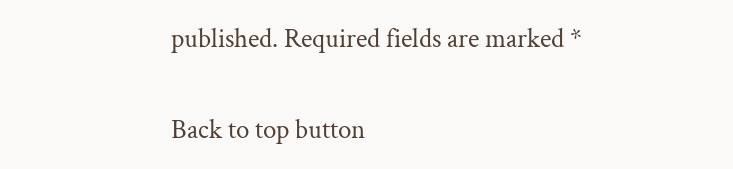published. Required fields are marked *

Back to top button